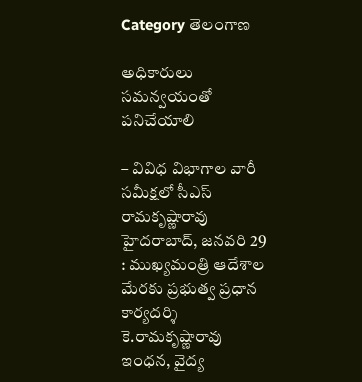Category తెలంగాణ

అధికారులు సమన్వయంతో పనిచేయాలి

– వివిధ విభాగాల వారీ సమీక్షలో సీఎస్ రామకృష్ణారావు హైదరాబాద్, జనవరి 29 : ముఖ్యమంత్రి ఆదేశాల మేరకు ప్రభుత్వ ప్రధాన కార్యదర్శి కె.రామకృష్ణారావు ఇంధన, వైద్య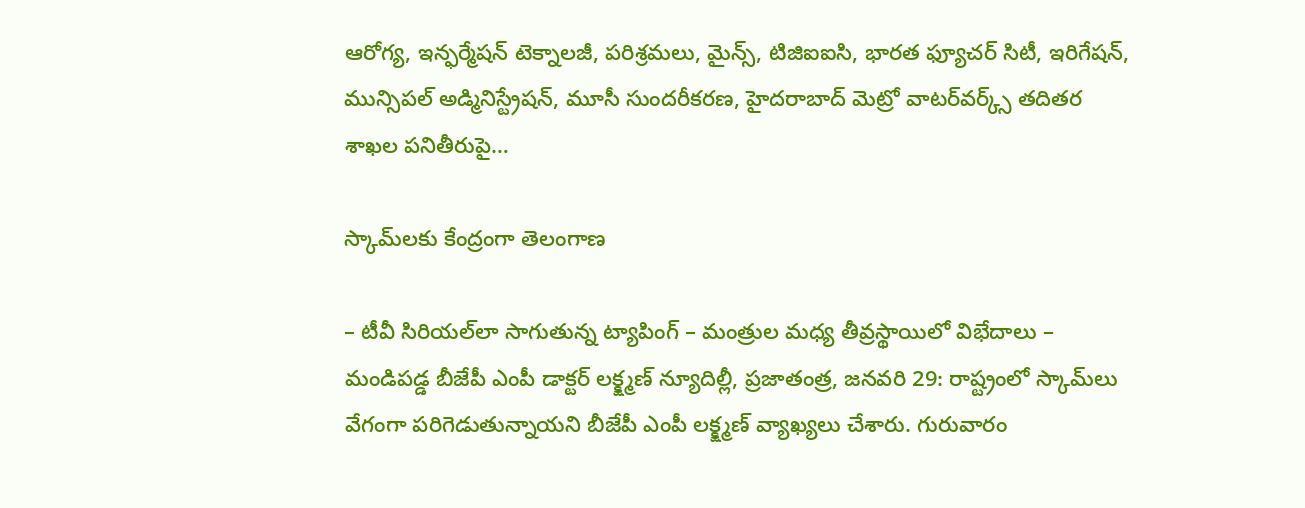ఆరోగ్య, ఇన్ఫర్మేషన్ టెక్నాలజీ, పరిశ్రమలు, మైన్స్, టిజిఐఐసి, భారత ఫ్యూచర్ సిటీ, ఇరిగేషన్, మున్సిపల్ అడ్మినిస్ట్రేషన్, మూసీ సుందరీకరణ, హైదరాబాద్ మెట్రో వాటర్‌వర్క్స్ తదితర శాఖల పనితీరుపై…

స్కామ్‌లకు కేంద్రంగా తెలంగాణ

– టీవీ సిరియల్‌లా సాగుతున్న ట్యాపింగ్ – మంత్రుల మధ్య తీవ్రస్థాయిలో విభేదాలు – మండిపడ్డ బీజేపీ ఎంపీ డాక్టర్ లక్క్ష్మణ్ న్యూదిల్లీ, ప్రజాతంత్ర, జనవరి 29: రాష్ట్రంలో స్కామ్‌లు వేగంగా పరిగెడుతున్నాయని బీజేపీ ఎంపీ లక్క్ష్మణ్ వ్యాఖ్యలు చేశారు. గురువారం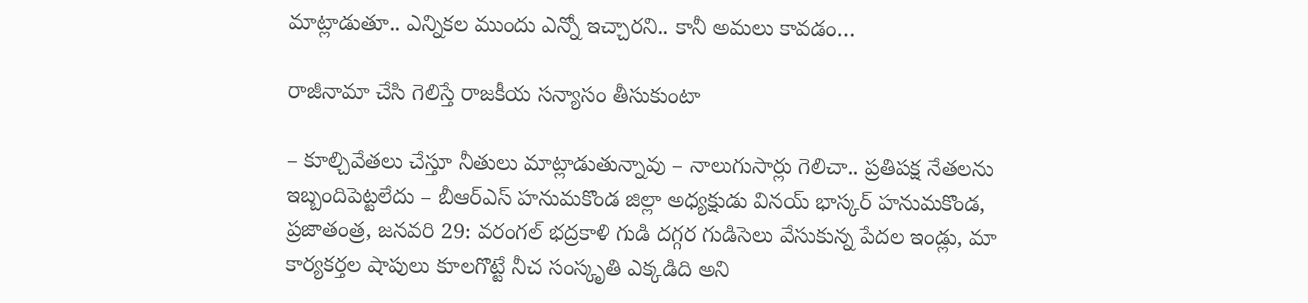మాట్లాడుతూ.. ఎన్నికల ముందు ఎన్నో ఇచ్చారని.. కానీ అమలు కావడం…

రాజీనామా చేసి గెలిస్తే రాజకీయ సన్యాసం తీసుకుంటా

– కూల్చివేతలు చేస్తూ నీతులు మాట్లాడుతున్నావు – నాలుగుసార్లు గెలిచా.. ప్రతిపక్ష నేతలను ఇబ్బందిపెట్టలేదు – బీఆర్‌ఎస్ హనుమకొండ జిల్లా అధ్యక్షుడు వినయ్‌ భాస్కర్ హనుమకొండ, ప్రజాతంత్ర, జనవరి 29: వరంగల్ భద్రకాళి గుడి దగ్గర గుడిసెలు వేసుకున్న పేదల ఇండ్లు, మా కార్యకర్తల షాపులు కూలగొట్టే నీచ సంస్కృతి ఎక్కడిది అని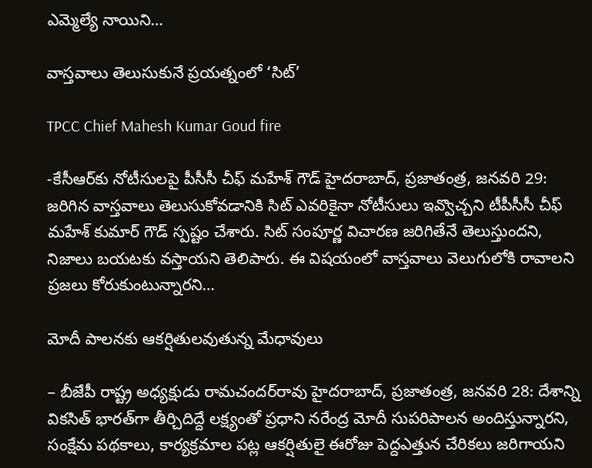ఎమ్మెల్యే నాయిని…

వాస్తవాలు తెలుసుకునే ప్రయత్నంలో ‘సిట్‌’

TPCC Chief Mahesh Kumar Goud fire

-కేసీఆర్‌కు నోటీసులపై పీసీసీ చీఫ్ మహేశ్ గౌడ్ హైదరాబాద్, ప్రజాతంత్ర, జనవరి 29: జరిగిన వాస్తవాలు తెలుసుకోవడానికి సిట్ ఎవరికైనా నోటీసులు ఇవ్వొచ్చని టీపీసీసీ చీఫ్ మహేశ్ కుమార్ గౌడ్ స్పష్టం చేశారు. సిట్ సంపూర్ణ విచారణ జరిగితేనే తెలుస్తుందని, నిజాలు బయటకు వస్తాయని తెలిపారు. ఈ విషయంలో వాస్తవాలు వెలుగులోకి రావాలని ప్రజలు కోరుకుంటున్నారని…

మోదీ పాల‌న‌కు ఆకర్షితులవుతున్న మేధావులు

– బీజేపీ రాష్ట్ర అధ్యక్షుడు రామచందర్‌రావు హైదరాబాద్, ప్రజాతంత్ర, జనవరి 28: దేశాన్ని వికసిత్ భారత్‌గా తీర్చిదిద్దే లక్ష్యంతో ప్రధాని నరేంద్ర మోదీ సుపరిపాలన అందిస్తున్నారని, సంక్షేమ పథకాలు, కార్యక్రమాల పట్ల ఆకర్షితులై ఈరోజు పెద్దఎత్తున చేరికలు జరిగాయని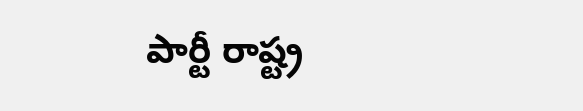పార్టీ రాష్ట్ర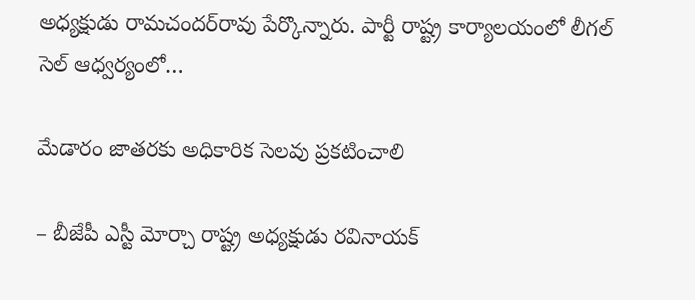అధ్యక్షుడు రామచందర్‌రావు పేర్కొన్నారు. పార్టీ రాష్ట్ర కార్యాలయంలో లీగల్ సెల్ ఆధ్వర్యంలో…

మేడారం జాతరకు అధికారిక సెలవు ప్రకటించాలి

– బీజేపీ ఎస్టీ మోర్చా రాష్ట్ర అధ్యక్షుడు రవినాయక్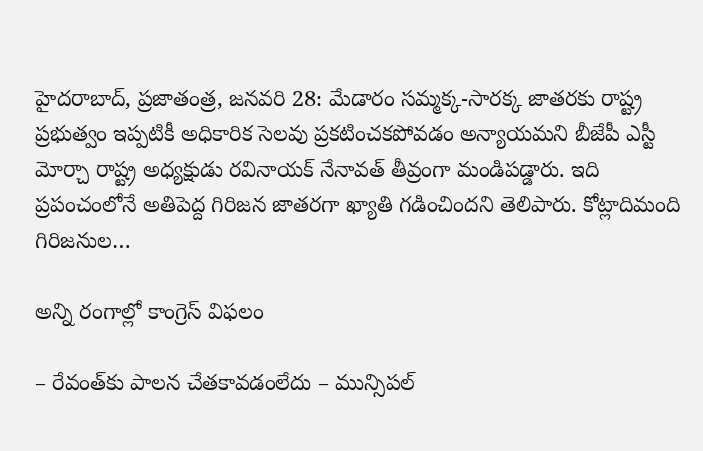హైదరాబాద్, ప్రజాతంత్ర, జనవరి 28: మేడారం సమ్మక్క-సారక్క జాతరకు రాష్ట్ర ప్రభుత్వం ఇప్పటికీ అధికారిక సెలవు ప్రకటించకపోవడం అన్యాయమని బీజేపీ ఎస్టీ మోర్చా రాష్ట్ర అధ్యక్షుడు రవినాయక్ నేనావత్ తీవ్రంగా మండిపడ్డారు. ఇది ప్రపంచంలోనే అతిపెద్ద గిరిజన జాతరగా ఖ్యాతి గడించిందని తెలిపారు. కోట్లాదిమంది గిరిజనుల…

అన్ని రంగాల్లో కాంగ్రెస్ విఫ‌లం

– రేవంత్‌కు పాల‌న చేత‌కావ‌డంలేదు – మున్సిప‌ల్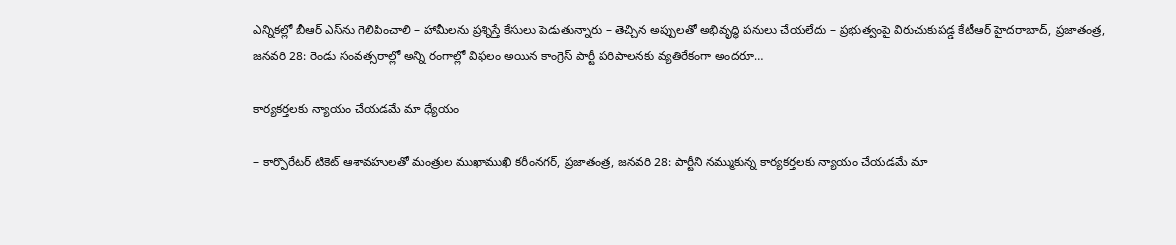ఎన్నిక‌ల్లో బీఆర్ ఎస్‌ను గెలిపించాలి – హామీల‌ను ప్ర‌శ్నిస్తే కేసులు పెడుతున్నారు – తెచ్చిన అప్పుల‌తో అభివృద్ధి ప‌నులు చేయ‌లేదు – ప్ర‌భుత్వంపై విరుచుకుప‌డ్డ కేటీఆర్‌ హైద‌రాబాద్‌, ప్ర‌జాతంత్ర‌, జ‌న‌వ‌రి 28: రెండు సంవత్సరాల్లో అన్ని రంగాల్లో విఫలం అయిన కాంగ్రెస్ పార్టీ పరిపాలనకు వ్యతిరేకంగా అందరూ…

కార్యకర్తలకు న్యాయం చేయడమే మా ధ్యేయం

– కార్పొరేటర్ టికెట్ ఆశావహులతో మంత్రుల ముఖాముఖి కరీంనగర్, ప్రజాతంత్ర, జనవరి 28: పార్టీని నమ్ముకున్న కార్యకర్తలకు న్యాయం చేయడమే మా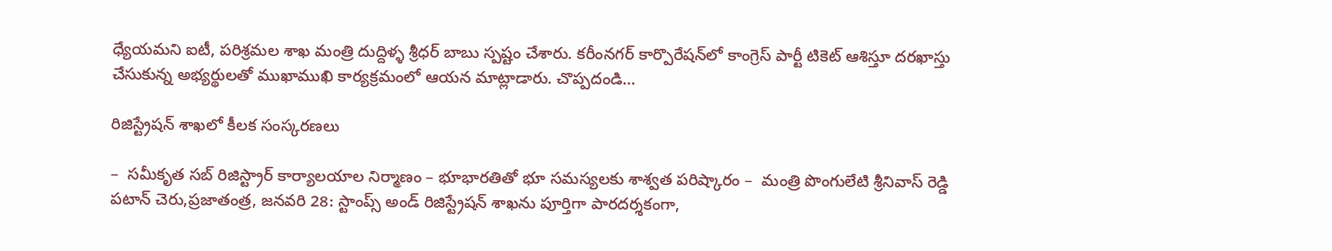ధ్యేయమని ఐటీ, పరిశ్రమల శాఖ మంత్రి దుద్దిళ్ళ శ్రీధర్ బాబు స్పష్టం చేశారు. కరీంనగర్ కార్పొరేషన్‌లో కాంగ్రెస్ పార్టీ టికెట్ ఆశిస్తూ దరఖాస్తు చేసుకున్న అభ్యర్థులతో ముఖాముఖి కార్యక్రమంలో ఆయన మాట్లాడారు. చొప్పదండి…

రిజిస్ట్రేషన్ శాఖలో కీలక సంస్కరణలు

–  సమీకృత సబ్ రిజిస్ట్రార్ కార్యాలయాల నిర్మాణం – భూభారతితో భూ సమస్యలకు శాశ్వత పరిష్కారం –  మంత్రి పొంగులేటి శ్రీనివాస్ రెడ్డి పటాన్ చెరు,ప్రజాతంత్ర, జనవరి 28: స్టాంప్స్ అండ్ రిజిస్ట్రేషన్ శాఖను పూర్తిగా పారదర్శకంగా,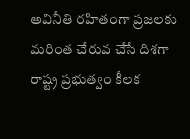అవినీతి రహితంగా ప్రజలకు మరింత చేరువ చేసే దిశగా రాష్ట్ర ప్రభుత్వం కీలక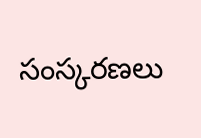సంస్కరణలు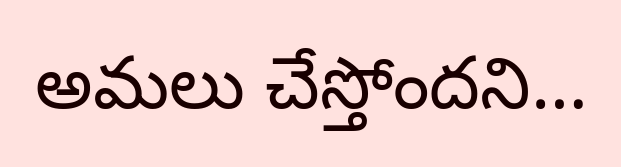అమలు చేస్తోందని…